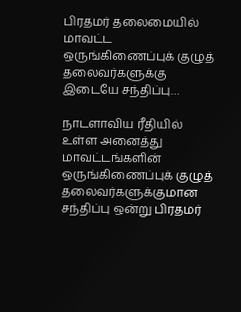பிரதமர் தலைமையில் மாவட்ட ஒருங்கிணைப்புக் குழுத் தலைவர்களுக்கு இடையே சந்திப்பு…

நாடளாவிய ரீதியில் உள்ள அனைத்து மாவட்டங்களின் ஒருங்கிணைப்புக் குழுத் தலைவர்களுக்குமான சந்திப்பு ஒன்று பிரதமர்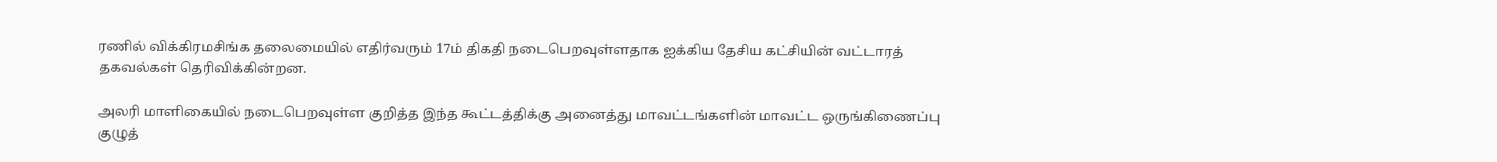ரணில் விக்கிரமசிங்க தலைமையில் எதிர்வரும் 17ம் திகதி நடைபெறவுள்ளதாக ஐக்கிய தேசிய கட்சியின் வட்டாரத் தகவல்கள் தெரிவிக்கின்றன.

அலரி மாளிகையில் நடைபெறவுள்ள குறித்த இந்த கூட்டத்திக்கு அனைத்து மாவட்டங்களின் மாவட்ட ஒருங்கிணைப்பு குழுத்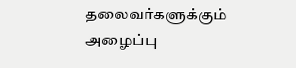தலைவர்களுக்கும் அழைப்பு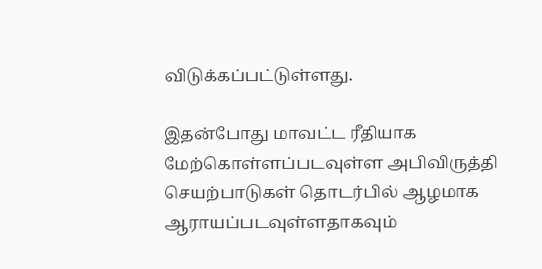விடுக்கப்பட்டுள்ளது.

இதன்போது மாவட்ட ரீதியாக மேற்கொள்ளப்படவுள்ள அபிவிருத்தி செயற்பாடுகள் தொடர்பில் ஆழமாக ஆராயப்படவுள்ளதாகவும்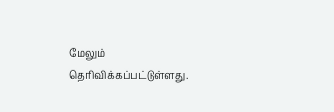மேலும் தெரிவிக்கப்பட்டுள்ளது.